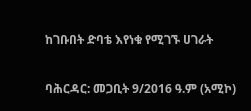ከገቡበት ድባቴ እየነቁ የሚገኙ ሀገራት

ባሕርዳር: መጋቢት 9/2016 ዓ.ም (አሚኮ)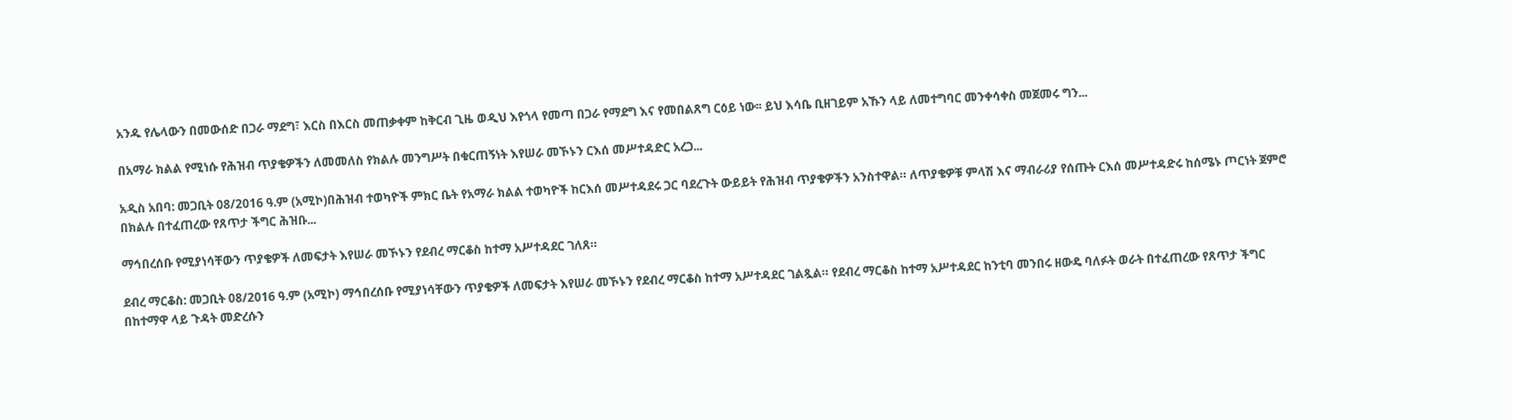አንዱ የሌላውን በመውሰድ በጋራ ማደግ፣ እርስ በእርስ መጠቃቀም ከቅርብ ጊዜ ወዲህ እየጎላ የመጣ በጋራ የማደግ እና የመበልጸግ ርዕይ ነው፡፡ ይህ እሳቤ ቢዘገይም አኹን ላይ ለመተግባር መንቀሳቀስ መጀመሩ ግን...

በአማራ ክልል የሚነሱ የሕዝብ ጥያቄዎችን ለመመለስ የክልሉ መንግሥት በቁርጠኝነት እየሠራ መኾኑን ርእሰ መሥተዳድር አረጋ...

አዲስ አበባ: መጋቢት 08/2016 ዓ.ም (አሚኮ)በሕዝብ ተወካዮች ምክር ቤት የአማራ ክልል ተወካዮች ከርእሰ መሥተዳደሩ ጋር ባደረጉት ውይይት የሕዝብ ጥያቄዎችን አንስተዋል። ለጥያቄዎቹ ምላሽ እና ማብራሪያ የሰጡት ርእሰ መሥተዳድሩ ከሰሜኑ ጦርነት ጀምሮ በክልሉ በተፈጠረው የጸጥታ ችግር ሕዝቡ...

ማኅበረሰቡ የሚያነሳቸውን ጥያቄዎች ለመፍታት እየሠራ መኾኑን የደብረ ማርቆስ ከተማ አሥተዳደር ገለጸ።

ደብረ ማርቆስ: መጋቢት 08/2016 ዓ.ም (አሚኮ) ማኅበረሰቡ የሚያነሳቸውን ጥያቄዎች ለመፍታት እየሠራ መኾኑን የደብረ ማርቆስ ከተማ አሥተዳደር ገልጿል። የደብረ ማርቆስ ከተማ አሥተዳደር ከንቲባ መንበሩ ዘውዴ ባለፉት ወራት በተፈጠረው የጸጥታ ችግር በከተማዋ ላይ ጉዳት መድረሱን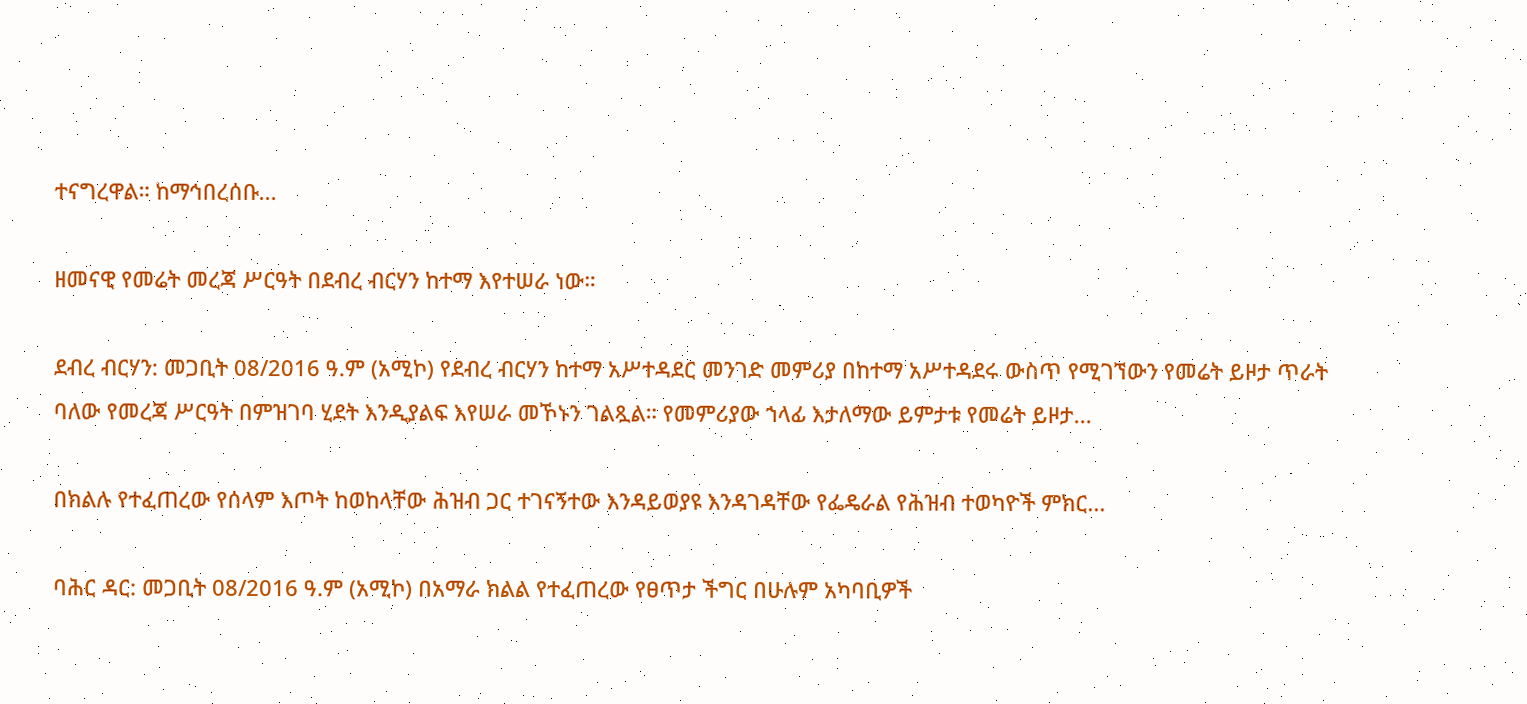ተናግረዋል። ከማኅበረሰቡ...

ዘመናዊ የመሬት መረጃ ሥርዓት በደብረ ብርሃን ከተማ እየተሠራ ነው።

ደብረ ብርሃን: መጋቢት 08/2016 ዓ.ም (አሚኮ) የደብረ ብርሃን ከተማ አሥተዳደር መንገድ መምሪያ በከተማ አሥተዳደሩ ውስጥ የሚገኘውን የመሬት ይዞታ ጥራት ባለው የመረጃ ሥርዓት በምዝገባ ሂደት እንዲያልፍ እየሠራ መኾኑን ገልጿል። የመምሪያው ኀላፊ እታለማው ይምታቱ የመሬት ይዞታ...

በክልሉ የተፈጠረው የሰላም እጦት ከወከላቸው ሕዝብ ጋር ተገናኝተው እንዳይወያዩ እንዳገዳቸው የፌዴራል የሕዝብ ተወካዮች ምክር...

ባሕር ዳር: መጋቢት 08/2016 ዓ.ም (አሚኮ) በአማራ ክልል የተፈጠረው የፀጥታ ችግር በሁሉም አካባቢዎች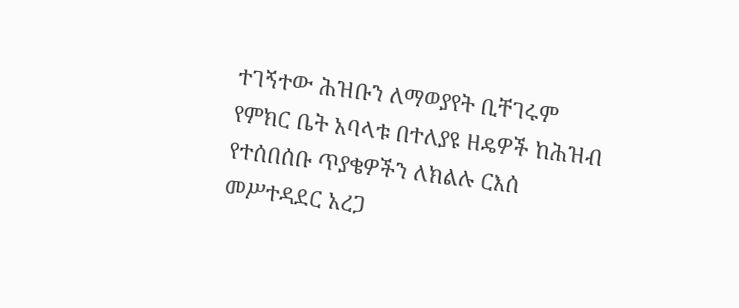ተገኝተው ሕዝቡን ለማወያየት ቢቸገሩም የምክር ቤት አባላቱ በተለያዩ ዘዴዎች ከሕዝብ የተሰበሰቡ ጥያቄዎችን ለክልሉ ርእሰ መሥተዳደር አረጋ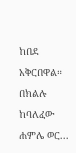ከበደ አቅርበዋል። በክልሉ ከባለፈው ሐምሌ ወር...